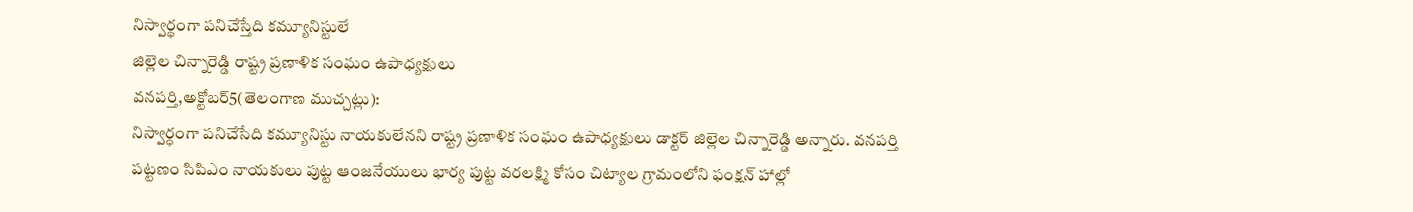నిస్వార్థంగా పనిచేస్తేది కమ్యూనిస్టులే
జిల్లెల చిన్నారెడ్డి రాష్ట్ర ప్రణాళిక సంఘం ఉపాధ్యక్షులు
వనపర్తి,అక్టోబర్5(తెలంగాణ ముచ్చట్లు):
నిస్వార్ధంగా పనిచేసేది కమ్యూనిస్టు నాయకులేనని రాష్ట్ర ప్రణాళిక సంఘం ఉపాధ్యక్షులు డాక్టర్ జిల్లెల చిన్నారెడ్డి అన్నారు. వనపర్తి పట్టణం సిపిఎం నాయకులు పుట్ట ఆంజనేయులు భార్య పుట్ట వరలక్ష్మి కోసం చిట్యాల గ్రామంలోని ఫంక్షన్ హాల్లో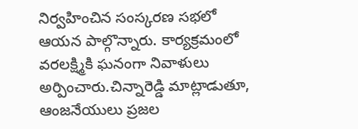నిర్వహించిన సంస్కరణ సభలో ఆయన పాల్గొన్నారు. కార్యక్రమంలో వరలక్ష్మికి ఘనంగా నివాళులు అర్పించారు.చిన్నారెడ్డి మాట్లాడుతూ, ఆంజనేయులు ప్రజల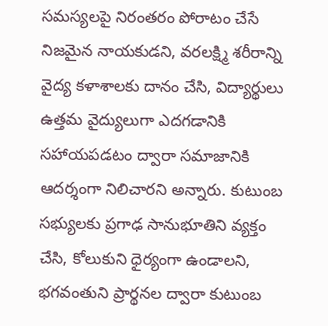సమస్యలపై నిరంతరం పోరాటం చేసే నిజమైన నాయకుడని, వరలక్ష్మి శరీరాన్ని వైద్య కళాశాలకు దానం చేసి, విద్యార్థులు ఉత్తమ వైద్యులుగా ఎదగడానికి సహాయపడటం ద్వారా సమాజానికి ఆదర్శంగా నిలిచారని అన్నారు. కుటుంబ సభ్యులకు ప్రగాఢ సానుభూతిని వ్యక్తం చేసి, కోలుకుని ధైర్యంగా ఉండాలని, భగవంతుని ప్రార్థనల ద్వారా కుటుంబ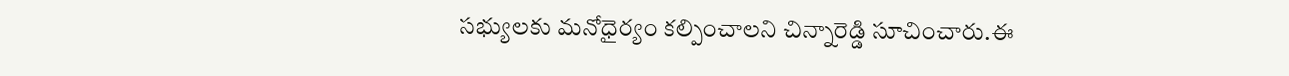సభ్యులకు మనోధైర్యం కల్పించాలని చిన్నారెడ్డి సూచించారు.ఈ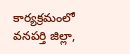కార్యక్రమంలో వనపర్తి జిల్లా,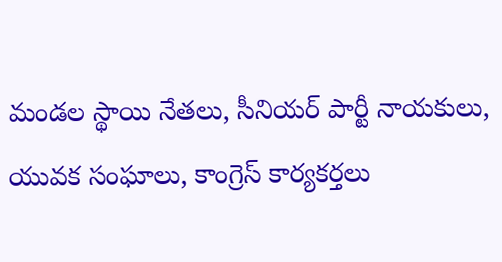మండల స్థాయి నేతలు, సీనియర్ పార్టీ నాయకులు, యువక సంఘాలు, కాంగ్రెస్ కార్యకర్తలు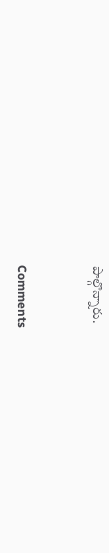పాల్గొన్నారు.


Comments